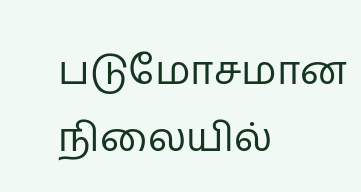படுமோசமான நிலையில்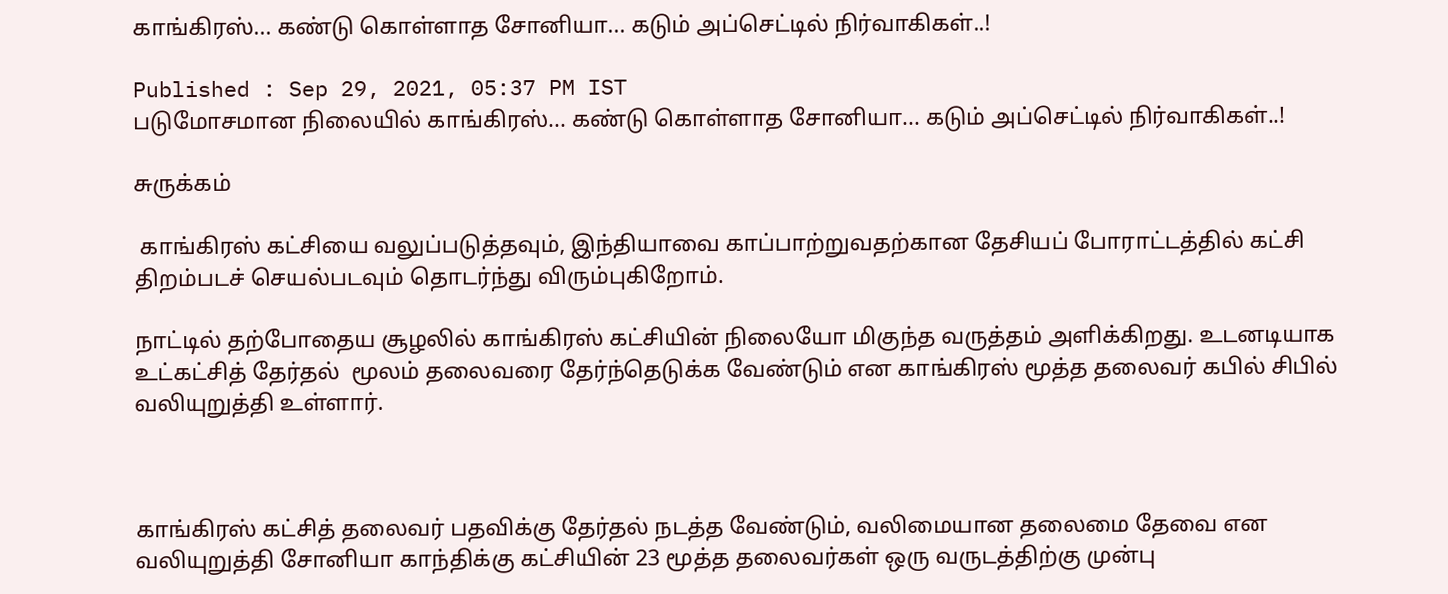காங்கிரஸ்... கண்டு கொள்ளாத சோனியா... கடும் அப்செட்டில் நிர்வாகிகள்..!

Published : Sep 29, 2021, 05:37 PM IST
படுமோசமான நிலையில் காங்கிரஸ்... கண்டு கொள்ளாத சோனியா... கடும் அப்செட்டில் நிர்வாகிகள்..!

சுருக்கம்

 காங்கிரஸ் கட்சியை வலுப்படுத்தவும், இந்தியாவை காப்பாற்றுவதற்கான தேசியப் போராட்டத்தில் கட்சி திறம்படச் செயல்படவும் தொடர்ந்து விரும்புகிறோம்.

நாட்டில் தற்போதைய சூழலில் காங்கிரஸ் கட்சியின் நிலையோ மிகுந்த வருத்தம் அளிக்கிறது. உடனடியாக உட்கட்சித் தேர்தல்  மூலம் தலைவரை தேர்ந்தெடுக்க வேண்டும் என காங்கிரஸ் மூத்த தலைவர் கபில் சிபில் வலியுறுத்தி உள்ளார்.



காங்கிரஸ் கட்சித் தலைவர் பதவிக்கு தேர்தல் நடத்த வேண்டும், வலிமையான தலைமை தேவை என வலியுறுத்தி சோனியா காந்திக்கு கட்சியின் 23 மூத்த தலைவர்கள் ஒரு வருடத்திற்கு முன்பு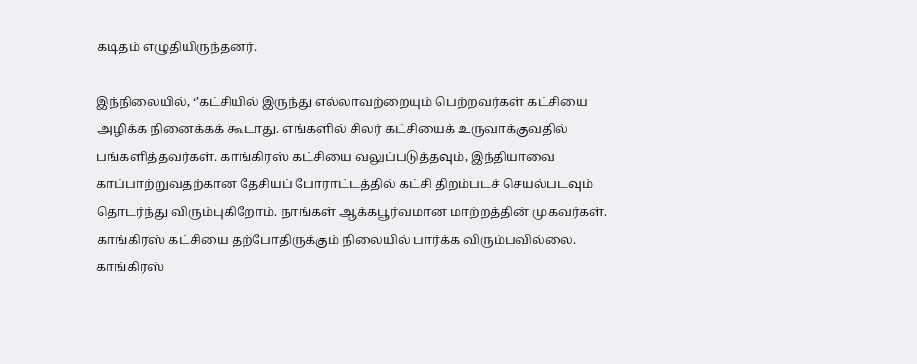கடிதம் எழுதியிருந்தனர்.

இந்நிலையில், ‘’கட்சியில் இருந்து எல்லாவற்றையும் பெற்றவர்கள் கட்சியை அழிக்க நினைக்கக் கூடாது. எங்களில் சிலர் கட்சியைக் உருவாக்குவதில் பங்களித்தவர்கள். காங்கிரஸ் கட்சியை வலுப்படுத்தவும், இந்தியாவை காப்பாற்றுவதற்கான தேசியப் போராட்டத்தில் கட்சி திறம்படச் செயல்படவும் தொடர்ந்து விரும்புகிறோம். நாங்கள் ஆக்கபூர்வமான மாற்றத்தின் முகவர்கள். காங்கிரஸ் கட்சியை தற்போதிருக்கும் நிலையில் பார்க்க விரும்பவில்லை. காங்கிரஸ்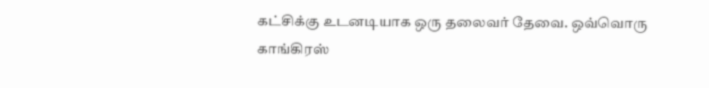கட்சிக்கு உடனடியாக ஒரு தலைவர் தேவை. ஒவ்வொரு காங்கிரஸ்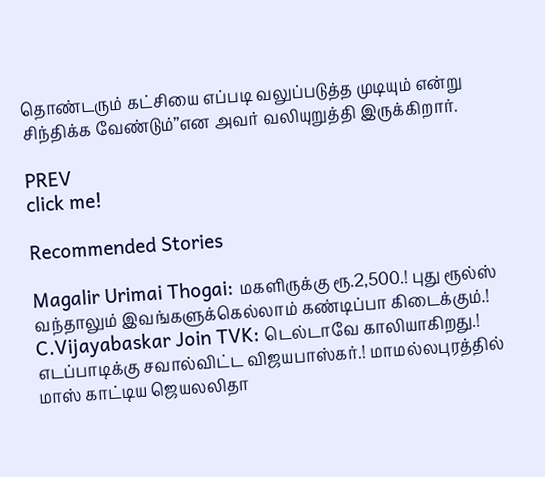தொண்டரும் கட்சியை எப்படி வலுப்படுத்த முடியும் என்று சிந்திக்க வேண்டும்’’என அவர் வலியுறுத்தி இருக்கிறார்.

PREV
click me!

Recommended Stories

Magalir Urimai Thogai: மகளிருக்கு ரூ.2,500.! புது ரூல்ஸ் வந்தாலும் இவங்களுக்கெல்லாம் கண்டிப்பா கிடைக்கும்.!
C.Vijayabaskar Join TVK: டெல்டாவே காலியாகிறது.! எடப்பாடிக்கு சவால்விட்ட விஜயபாஸ்கர்.! மாமல்லபுரத்தில் மாஸ் காட்டிய ஜெயலலிதா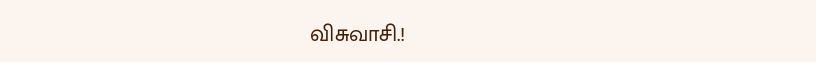விசுவாசி.!